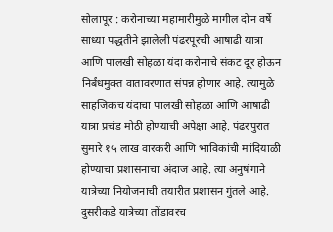सोलापूर : करोनाच्या महामारीमुळे मागील दोन वर्षे साध्या पद्धतीने झालेली पंढरपूरची आषाढी यात्रा आणि पालखी सोहळा यंदा करोनाचे संकट दूर होऊन निर्बंधमुक्त वातावरणात संपन्न होणार आहे. त्यामुळे साहजिकच यंदाचा पालखी सोहळा आणि आषाढी यात्रा प्रचंड मोठी होण्याची अपेक्षा आहे. पंढरपुरात सुमारे १५ लाख वारकरी आणि भाविकांची मांदियाळी होण्याचा प्रशासनाचा अंदाज आहे. त्या अनुषंगाने यात्रेच्या नियोजनाची तयारीत प्रशासन गुंतले आहे. दुसरीकडे यात्रेच्या तोंडावरच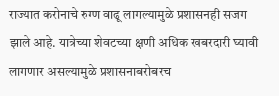राज्यात करोनाचे रुग्ण वाढू लागल्यामुळे प्रशासनही सजग झाले आहे. यात्रेच्या शेवटच्या क्षणी अधिक खबरदारी घ्यावी लागणार असल्यामुळे प्रशासनाबरोबरच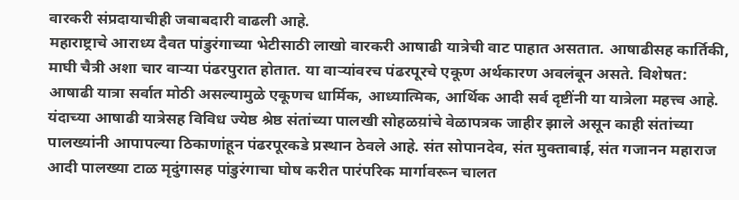वारकरी संप्रदायाचीही जबाबदारी वाढली आहे.
महाराष्ट्राचे आराध्य दैवत पांडुरंगाच्या भेटीसाठी लाखो वारकरी आषाढी यात्रेची वाट पाहात असतात. आषाढीसह कार्तिकी, माघी चैत्री अशा चार वाऱ्या पंढरपुरात होतात. या वाऱ्यांवरच पंढरपूरचे एकूण अर्थकारण अवलंबून असते. विशेषत: आषाढी यात्रा सर्वात मोठी असल्यामुळे एकूणच धार्मिक, आध्यात्मिक, आर्थिक आदी सर्व दृष्टींनी या यात्रेला महत्त्व आहे. यंदाच्या आषाढी यात्रेसह विविध ज्येष्ठ श्रेष्ठ संतांच्या पालखी सोहळय़ांचे वेळापत्रक जाहीर झाले असून काही संतांच्या पालख्यांनी आपापल्या ठिकाणांहून पंढरपूरकडे प्रस्थान ठेवले आहे. संत सोपानदेव, संत मुक्ताबाई, संत गजानन महाराज आदी पालख्या टाळ मृदुंगासह पांडुरंगाचा घोष करीत पारंपरिक मार्गावरून चालत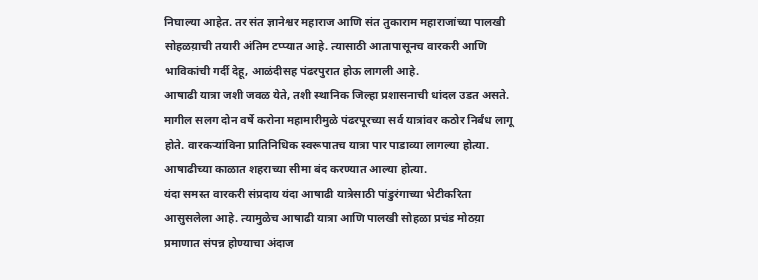निघाल्या आहेत. तर संत ज्ञानेश्वर महाराज आणि संत तुकाराम महाराजांच्या पालखी सोहळय़ाची तयारी अंतिम टप्प्यात आहे. त्यासाठी आतापासूनच वारकरी आणि भाविकांची गर्दी देहू, आळंदीसह पंढरपुरात होऊ लागली आहे.
आषाढी यात्रा जशी जवळ येते, तशी स्थानिक जिल्हा प्रशासनाची धांदल उडत असते. मागील सलग दोन वर्षे करोना महामारीमुळे पंढरपूरच्या सर्व यात्रांवर कठोर निर्बंध लागू होते. वारकऱ्यांविना प्रातिनिधिक स्वरूपातच यात्रा पार पाडाव्या लागल्या होत्या. आषाढीच्या काळात शहराच्या सीमा बंद करण्यात आल्या होत्या.
यंदा समस्त वारकरी संप्रदाय यंदा आषाढी यात्रेसाठी पांडुरंगाच्या भेटीकरिता आसुसलेला आहे. त्यामुळेच आषाढी यात्रा आणि पालखी सोहळा प्रचंड मोठय़ा प्रमाणात संपन्न होण्याचा अंदाज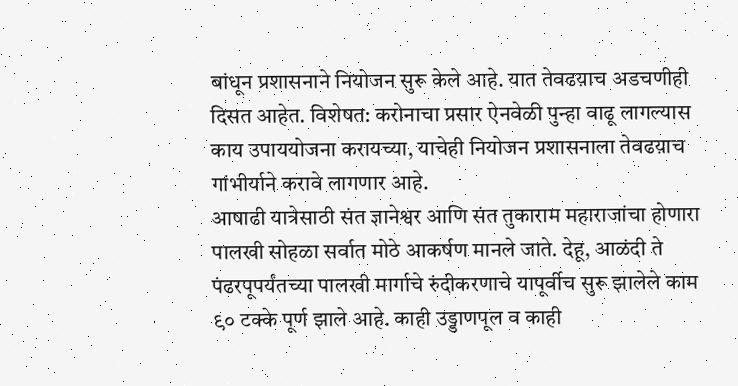बांधून प्रशासनाने नियोजन सुरू केले आहे. यात तेवढय़ाच अडचणीही दिसत आहेत. विशेषत: करोनाचा प्रसार ऐनवेळी पुन्हा वाढू लागल्यास काय उपाययोजना करायच्या, याचेही नियोजन प्रशासनाला तेवढय़ाच गांभीर्याने करावे लागणार आहे.
आषाढी यात्रेसाठी संत ज्ञानेश्वर आणि संत तुकाराम महाराजांचा होणारा पालखी सोहळा सर्वात मोठे आकर्षण मानले जाते. देहू, आळंदी ते पंढरपूपर्यंतच्या पालखी मार्गाचे रुंदीकरणाचे यापूर्वीच सुरू झालेले काम ९० टक्के पूर्ण झाले आहे. काही उड्डाणपूल व काही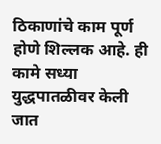ठिकाणांचे काम पूर्ण होणे शिल्लक आहे. ही कामे सध्या युद्धपातळीवर केली जात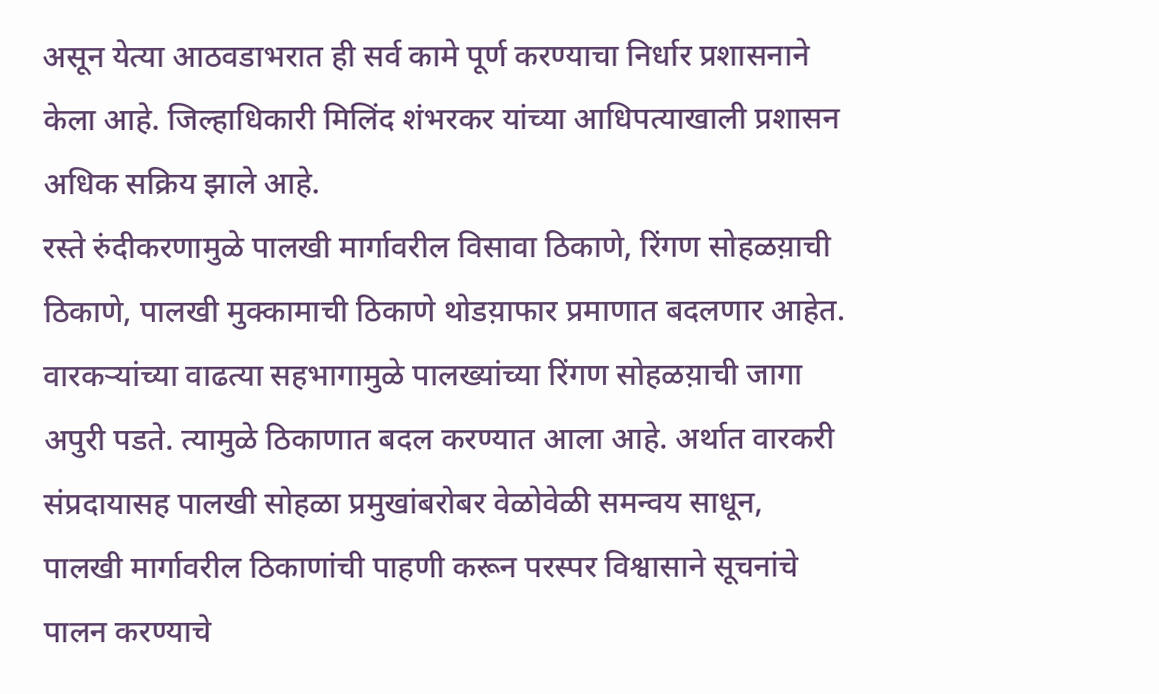असून येत्या आठवडाभरात ही सर्व कामे पूर्ण करण्याचा निर्धार प्रशासनाने केला आहे. जिल्हाधिकारी मिलिंद शंभरकर यांच्या आधिपत्याखाली प्रशासन अधिक सक्रिय झाले आहे.
रस्ते रुंदीकरणामुळे पालखी मार्गावरील विसावा ठिकाणे, रिंगण सोहळय़ाची ठिकाणे, पालखी मुक्कामाची ठिकाणे थोडय़ाफार प्रमाणात बदलणार आहेत. वारकऱ्यांच्या वाढत्या सहभागामुळे पालख्यांच्या रिंगण सोहळय़ाची जागा अपुरी पडते. त्यामुळे ठिकाणात बदल करण्यात आला आहे. अर्थात वारकरी संप्रदायासह पालखी सोहळा प्रमुखांबरोबर वेळोवेळी समन्वय साधून, पालखी मार्गावरील ठिकाणांची पाहणी करून परस्पर विश्वासाने सूचनांचे पालन करण्याचे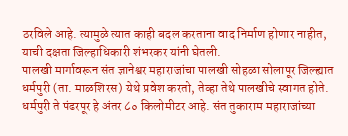ठरविले आहे. त्यामुळे त्यात काही बदल करताना वाद निर्माण होणार नाहीत, याची दक्षता जिल्हाधिकारी शंभरकर यांनी घेतली.
पालखी मार्गावरून संत ज्ञानेश्वर महाराजांचा पालखी सोहळा सोलापूर जिल्ह्यात धर्मपुरी (ता. माळशिरस) येथे प्रवेश करतो, तेव्हा तेथे पालखीचे स्वागत होते. धर्मपुरी ते पंढरपूर हे अंतर ८० किलोमीटर आहे. संत तुकाराम महाराजांच्या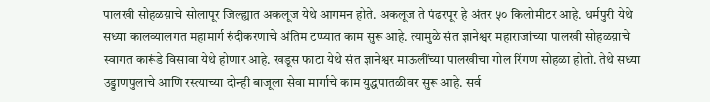पालखी सोहळय़ाचे सोलापूर जिल्ह्यात अकलूज येथे आगमन होते. अकलूज ते पंढरपूर हे अंतर ५० किलोमीटर आहे. धर्मपुरी येथे सध्या कालव्यालगत महामार्ग रुंदीकरणाचे अंतिम टप्प्यात काम सुरू आहे. त्यामुळे संत ज्ञानेश्वर महाराजांच्या पालखी सोहळय़ाचे स्वागत कारूंडे विसावा येथे होणार आहे. खडूस फाटा येथे संत ज्ञानेश्वर माऊलींच्या पालखीचा गोल रिंगण सोहळा होतो. तेथे सध्या उड्डाणपुलाचे आणि रस्त्याच्या दोन्ही बाजूला सेवा मार्गाचे काम युद्धपातळीवर सुरू आहे. सर्व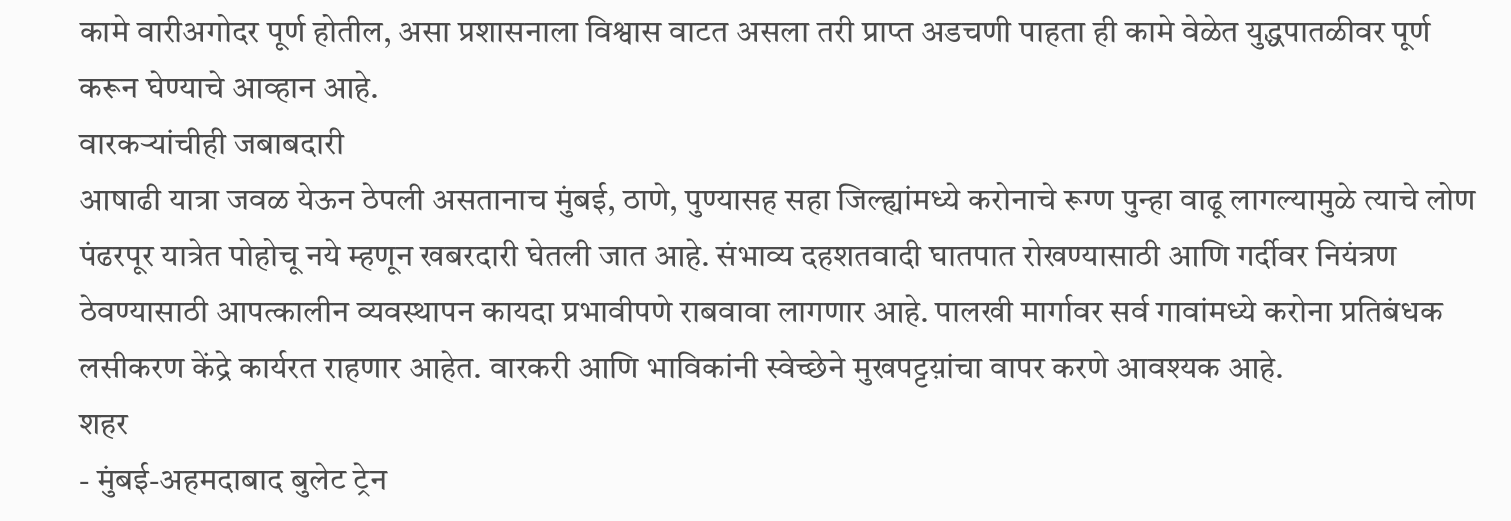कामे वारीअगोदर पूर्ण होतील, असा प्रशासनाला विश्वास वाटत असला तरी प्राप्त अडचणी पाहता ही कामे वेळेत युद्धपातळीवर पूर्ण करून घेण्याचे आव्हान आहे.
वारकऱ्यांचीही जबाबदारी
आषाढी यात्रा जवळ येऊन ठेपली असतानाच मुंबई, ठाणे, पुण्यासह सहा जिल्ह्यांमध्ये करोनाचे रूग्ण पुन्हा वाढू लागल्यामुळे त्याचे लोण पंढरपूर यात्रेत पोहोचू नये म्हणून खबरदारी घेतली जात आहे. संभाव्य दहशतवादी घातपात रोखण्यासाठी आणि गर्दीवर नियंत्रण ठेवण्यासाठी आपत्कालीन व्यवस्थापन कायदा प्रभावीपणे राबवावा लागणार आहे. पालखी मार्गावर सर्व गावांमध्ये करोना प्रतिबंधक लसीकरण केंद्रे कार्यरत राहणार आहेत. वारकरी आणि भाविकांनी स्वेच्छेने मुखपट्टय़ांचा वापर करणे आवश्यक आहे.
शहर
- मुंबई-अहमदाबाद बुलेट ट्रेन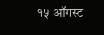१५ ऑगस्ट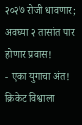२०२७ रोजी धावणार; अवघ्या २ तासांत पार होणार प्रवास!
- एका युगाचा अंत! क्रिकेट विश्वाला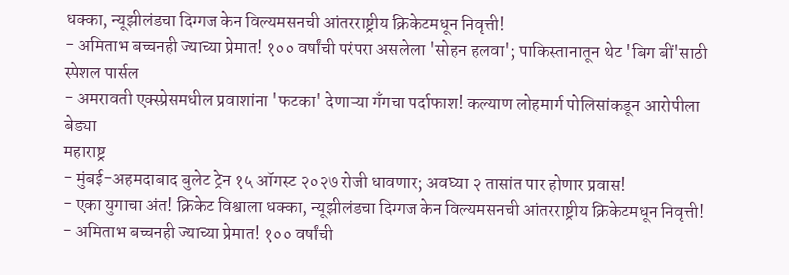धक्का, न्यूझीलंडचा दिग्गज केन विल्यमसनची आंतरराष्ट्रीय क्रिकेटमधून निवृत्ती!
- अमिताभ बच्चनही ज्याच्या प्रेमात! १०० वर्षांची परंपरा असलेला 'सोहन हलवा'; पाकिस्तानातून थेट 'बिग बीं'साठी स्पेशल पार्सल
- अमरावती एक्स्प्रेसमधील प्रवाशांना 'फटका' देणाऱ्या गँगचा पर्दाफाश! कल्याण लोहमार्ग पोलिसांकडून आरोपीला बेड्या
महाराष्ट्र
- मुंबई-अहमदाबाद बुलेट ट्रेन १५ ऑगस्ट २०२७ रोजी धावणार; अवघ्या २ तासांत पार होणार प्रवास!
- एका युगाचा अंत! क्रिकेट विश्वाला धक्का, न्यूझीलंडचा दिग्गज केन विल्यमसनची आंतरराष्ट्रीय क्रिकेटमधून निवृत्ती!
- अमिताभ बच्चनही ज्याच्या प्रेमात! १०० वर्षांची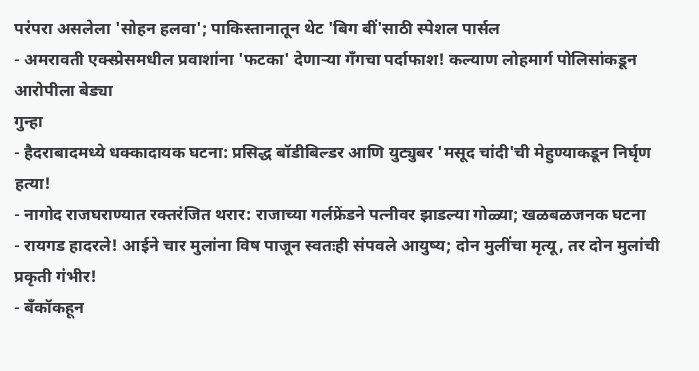परंपरा असलेला 'सोहन हलवा'; पाकिस्तानातून थेट 'बिग बीं'साठी स्पेशल पार्सल
- अमरावती एक्स्प्रेसमधील प्रवाशांना 'फटका' देणाऱ्या गँगचा पर्दाफाश! कल्याण लोहमार्ग पोलिसांकडून आरोपीला बेड्या
गुन्हा
- हैदराबादमध्ये धक्कादायक घटना: प्रसिद्ध बॉडीबिल्डर आणि युट्युबर 'मसूद चांदी'ची मेहुण्याकडून निर्घृण हत्या!
- नागोद राजघराण्यात रक्तरंजित थरार: राजाच्या गर्लफ्रेंडने पत्नीवर झाडल्या गोळ्या; खळबळजनक घटना
- रायगड हादरले! आईने चार मुलांना विष पाजून स्वतःही संपवले आयुष्य; दोन मुलींचा मृत्यू, तर दोन मुलांची प्रकृती गंभीर!
- बँकॉकहून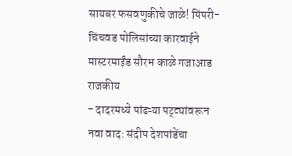सायबर फसवणुकीचे जाळे! पिंपरी-चिंचवड पोलिसांच्या कारवाईने मास्टरमाईंड सौरभ काळे गजाआड
राजकीय
- दादरमध्ये पांढऱ्या पट्ट्यांवरून नवा वाद: संदीप देशपांडेंचा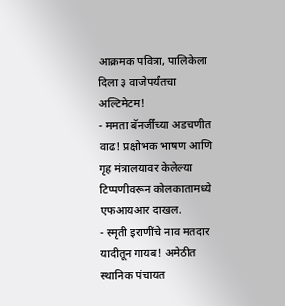आक्रमक पवित्रा, पालिकेला दिला ३ वाजेपर्यंतचा अल्टिमेटम!
- ममता बॅनर्जींच्या अडचणीत वाढ! प्रक्षोभक भाषण आणि गृह मंत्रालयावर केलेल्या टिप्पणीवरून कोलकातामध्ये एफआयआर दाखल.
- स्मृती इराणींचे नाव मतदार यादीतून गायब! अमेठीत स्थानिक पंचायत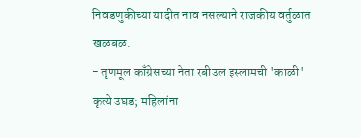निवडणुकीच्या यादीत नाव नसल्याने राजकीय वर्तुळात खळबळ.
- तृणमूल काँग्रेसच्या नेता रबीउल इस्लामची 'काळी' कृत्ये उघड; महिलांना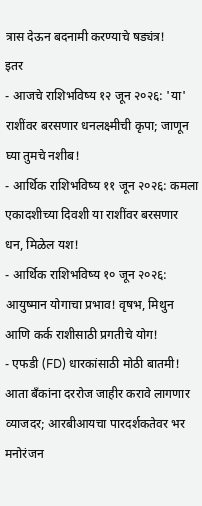त्रास देऊन बदनामी करण्याचे षड्यंत्र!
इतर
- आजचे राशिभविष्य १२ जून २०२६: 'या' राशींवर बरसणार धनलक्ष्मीची कृपा; जाणून घ्या तुमचे नशीब!
- आर्थिक राशिभविष्य ११ जून २०२६: कमला एकादशीच्या दिवशी या राशींवर बरसणार धन, मिळेल यश!
- आर्थिक राशिभविष्य १० जून २०२६: आयुष्मान योगाचा प्रभाव! वृषभ, मिथुन आणि कर्क राशीसाठी प्रगतीचे योग!
- एफडी (FD) धारकांसाठी मोठी बातमी! आता बँकांना दररोज जाहीर करावे लागणार व्याजदर; आरबीआयचा पारदर्शकतेवर भर
मनोरंजन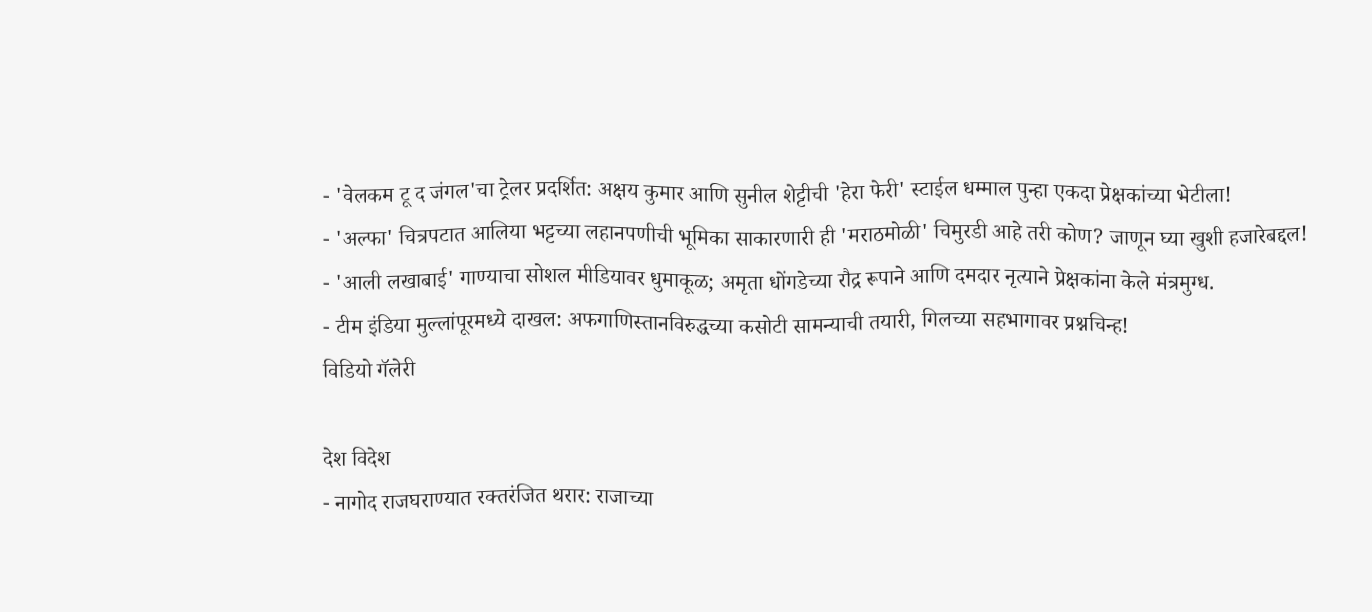- 'वेलकम टू द जंगल'चा ट्रेलर प्रदर्शित: अक्षय कुमार आणि सुनील शेट्टीची 'हेरा फेरी' स्टाईल धम्माल पुन्हा एकदा प्रेक्षकांच्या भेटीला!
- 'अल्फा' चित्रपटात आलिया भट्टच्या लहानपणीची भूमिका साकारणारी ही 'मराठमोळी' चिमुरडी आहे तरी कोण? जाणून घ्या खुशी हजारेबद्दल!
- 'आली लखाबाई' गाण्याचा सोशल मीडियावर धुमाकूळ; अमृता धोंगडेच्या रौद्र रूपाने आणि दमदार नृत्याने प्रेक्षकांना केले मंत्रमुग्ध.
- टीम इंडिया मुल्लांपूरमध्ये दाखल: अफगाणिस्तानविरुद्धच्या कसोटी सामन्याची तयारी, गिलच्या सहभागावर प्रश्नचिन्ह!
विडियो गॅलेरी

देश विदेश
- नागोद राजघराण्यात रक्तरंजित थरार: राजाच्या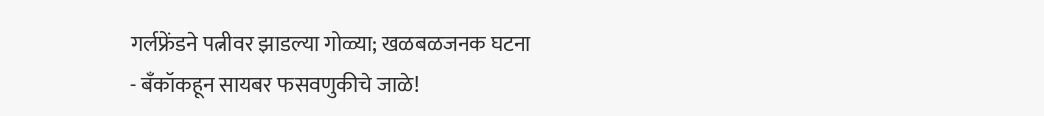गर्लफ्रेंडने पत्नीवर झाडल्या गोळ्या; खळबळजनक घटना
- बँकॉकहून सायबर फसवणुकीचे जाळे!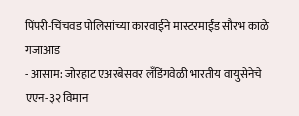पिंपरी-चिंचवड पोलिसांच्या कारवाईने मास्टरमाईंड सौरभ काळे गजाआड
- आसाम: जोरहाट एअरबेसवर लँडिंगवेळी भारतीय वायुसेनेचे एएन-३२ विमान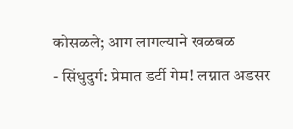कोसळले; आग लागल्याने खळबळ
- सिंधुदुर्ग: प्रेमात डर्टी गेम! लग्नात अडसर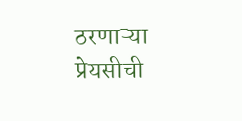ठरणाऱ्या प्रेयसीची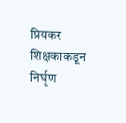प्रियकर शिक्षकाकडून निर्घृण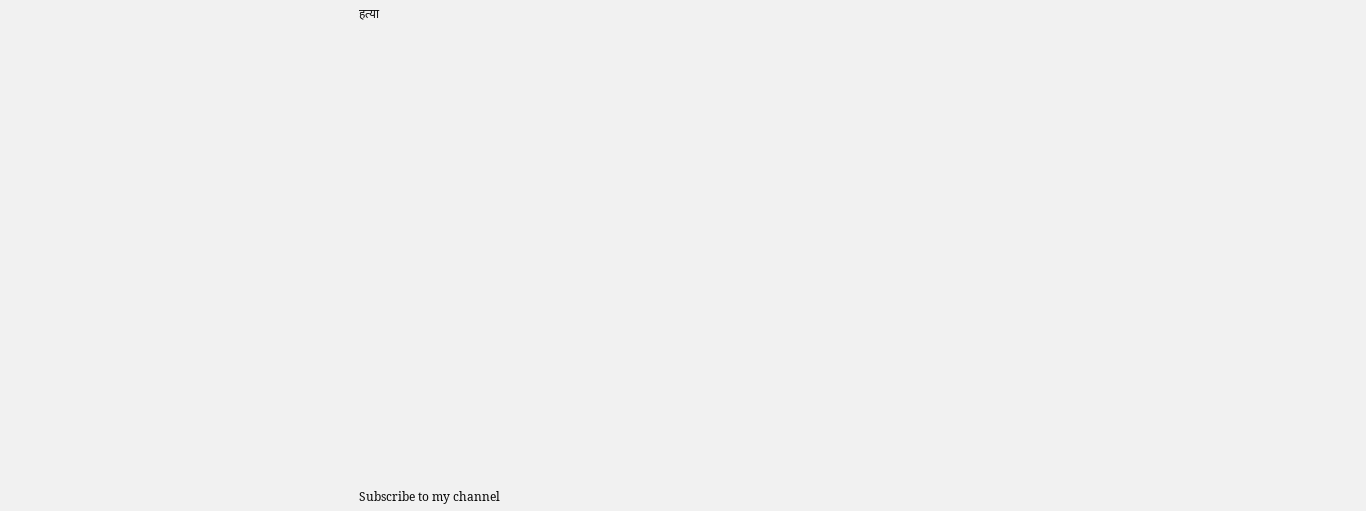हत्या

























Subscribe to my channel